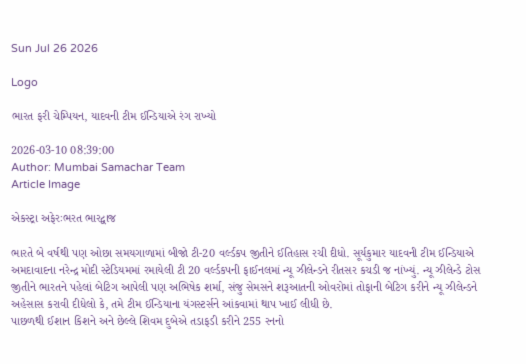Sun Jul 26 2026

Logo

ભારત ફરી ચેમ્પિયન, યાદવની ટીમ ઈન્ડિયાએ રંગ રાખ્યો

2026-03-10 08:39:00
Author: Mumbai Samachar Team
Article Image

એકસ્ટ્રા અફેરઃભરત ભારદ્વાજ

ભારતે બે વર્ષથી પણ ઓછા સમયગાળામાં બીજો ટી-20 વર્લ્ડકપ જીતીને ઈતિહાસ રચી દીધો. સૂર્યકુમાર યાદવની ટીમ ઈન્ડિયાએ અમદાવાદના નરેન્દ્ર મોદી સ્ટેડિયમમાં રમાયેલી ટી 20 વર્લ્ડકપની ફાઈનલમાં ન્યૂ ઝીલેન્ડને રીતસર કચડી જ નાંખ્યું. ન્યૂ ઝીલેન્ડે ટોસ જીતીને ભારતને પહેલાં બેટિગ આપેલી પણ અભિષેક શર્મા, સંજુ સેમસને શરૂઆતની ઓવરોમાં તોફાની બેટિગ કરીને ન્યૂ ઝીલેન્ડને અહેસાસ કરાવી દીધેલો કે, તમે ટીમ ઈન્ડિયાના યંગસ્ટર્સને આંકવામાં થાપ ખાઈ લીધી છે.
પાછળથી ઈશાન કિશને અને છેલ્લે શિવમ દુબેએ તડાફડી કરીને 255 રનનો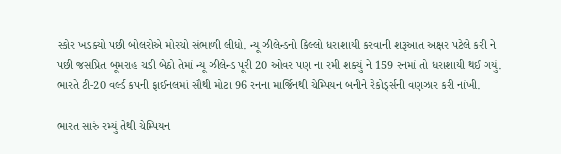સ્કોર ખડક્યો પછી બોલરોએ મોરચો સંભાળી લીધો. ન્યૂ ઝીલેન્ડનો કિલ્લો ધરાશાયી કરવાની શરૂઆત અક્ષર પટેલે કરી ને પછી જસપ્રિત બૂમરાહ ચડી બેઠો તેમાં ન્યૂ ઝીલેન્ડ પૂરી 20 ઓવર પણ ના રમી શક્યું ને 159 રનમાં તો ધરાશાયી થઈ ગયું. ભારતે ટી-20 વર્લ્ડ કપની ફાઈનલમાં સૌથી મોટા 96 રનના માર્જિનથી ચેમ્પિયન બનીને રેકોર્ડ્સની વણઝાર કરી નાંખી.

ભારત સારું રમ્યું તેથી ચેમ્પિયન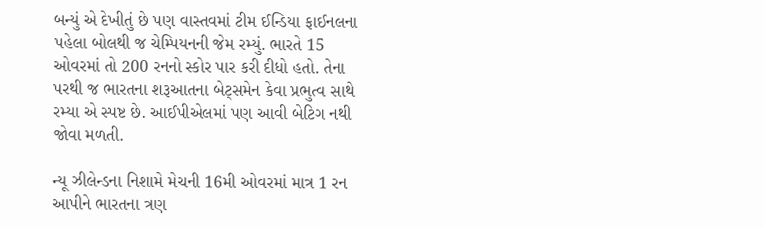બન્યું એ દેખીતું છે પણ વાસ્તવમાં ટીમ ઈન્ડિયા ફાઈનલના પહેલા બોલથી જ ચેમ્પિયનની જેમ રમ્યું. ભારતે 15 ઓવરમાં તો 200 રનનો સ્કોર પાર કરી દીધો હતો. તેના પરથી જ ભારતના શરૂઆતના બેટ્સમેન કેવા પ્રભુત્વ સાથે રમ્યા એ સ્પષ્ટ છે. આઈપીએલમાં પણ આવી બેટિગ નથી જોવા મળતી.

ન્યૂ ઝીલેન્ડના નિશામે મેચની 16મી ઓવરમાં માત્ર 1 રન આપીને ભારતના ત્રણ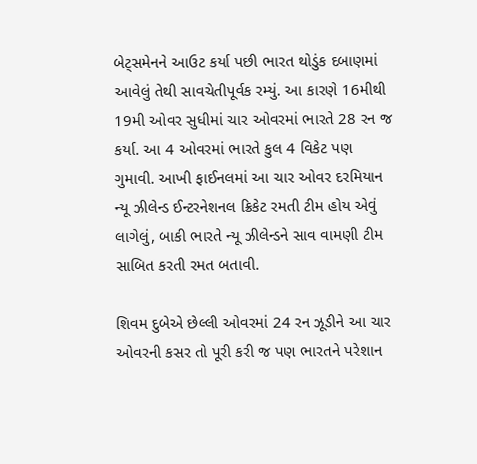બેટ્સમેનને આઉટ કર્યા પછી ભારત થોડુંક દબાણમાં આવેલું તેથી સાવચેતીપૂર્વક રમ્યું. આ કારણે 16મીથી 19મી ઓવર સુધીમાં ચાર ઓવરમાં ભારતે 28 રન જ કર્યા. આ 4 ઓવરમાં ભારતે કુલ 4 વિકેટ પણ ગુમાવી. આખી ફાઈનલમાં આ ચાર ઓવર દરમિયાન ન્યૂ ઝીલેન્ડ ઈન્ટરનેશનલ ક્રિકેટ રમતી ટીમ હોય એવું લાગેલું, બાકી ભારતે ન્યૂ ઝીલેન્ડને સાવ વામણી ટીમ સાબિત કરતી રમત બતાવી.

શિવમ દુબેએ છેલ્લી ઓવરમાં 24 રન ઝૂડીને આ ચાર ઓવરની કસર તો પૂરી કરી જ પણ ભારતને પરેશાન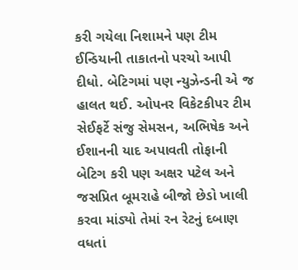કરી ગયેલા નિશામને પણ ટીમ ઈન્ડિયાની તાકાતનો પરચો આપી દીધો. બેટિગમાં પણ ન્યુઝેન્ડની એ જ હાલત થઈ. ઓપનર વિકેટકીપર ટીમ સેઈફર્ટે સંજુ સેમસન, અભિષેક અને ઈશાનની યાદ અપાવતી તોફાની બેટિગ કરી પણ અક્ષર પટેલ અને જસપ્રિત બૂમરાહે બીજો છેડો ખાલી કરવા માંડ્યો તેમાં રન રેટનું દબાણ વધતાં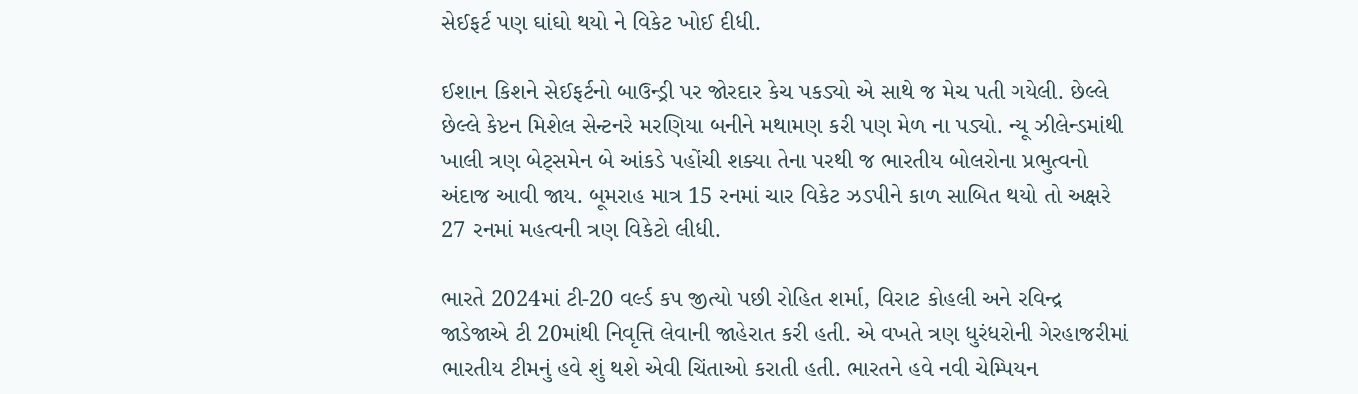સેઈફર્ટ પણ ઘાંઘો થયો ને વિકેટ ખોઈ દીધી.

ઈશાન કિશને સેઈફર્ટનો બાઉન્ડ્રી પર જોરદાર કેચ પકડ્યો એ સાથે જ મેચ પતી ગયેલી. છેલ્લે છેલ્લે કેપ્ટન મિશેલ સેન્ટનરે મરણિયા બનીને મથામણ કરી પણ મેળ ના પડ્યો. ન્યૂ ઝીલેન્ડમાંથી ખાલી ત્રણ બેટ્સમેન બે આંકડે પહોંચી શક્યા તેના પરથી જ ભારતીય બોલરોના પ્રભુત્વનો અંદાજ આવી જાય. બૂમરાહ માત્ર 15 રનમાં ચાર વિકેટ ઝડપીને કાળ સાબિત થયો તો અક્ષરે 27 રનમાં મહત્વની ત્રણ વિકેટો લીધી.

ભારતે 2024માં ટી-20 વર્લ્ડ કપ જીત્યો પછી રોહિત શર્મા, વિરાટ કોહલી અને રવિન્દ્ર જાડેજાએ ટી 20માંથી નિવૃત્તિ લેવાની જાહેરાત કરી હતી. એ વખતે ત્રણ ધુરંધરોની ગેરહાજરીમાં ભારતીય ટીમનું હવે શું થશે એવી ચિંતાઓ કરાતી હતી. ભારતને હવે નવી ચેમ્પિયન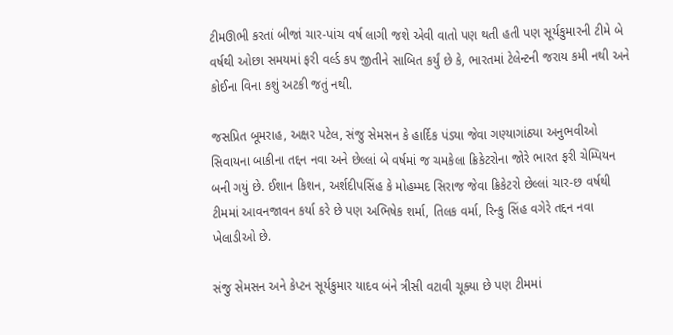ટીમઊભી કરતાં બીજાં ચાર-પાંચ વર્ષ લાગી જશે એવી વાતો પણ થતી હતી પણ સૂર્યકુમારની ટીમે બે વર્ષથી ઓછા સમયમાં ફરી વર્લ્ડ કપ જીતીને સાબિત કર્યું છે કે, ભારતમાં ટેલેન્ટની જરાય કમી નથી અને કોઈના વિના કશું અટકી જતું નથી.

જસપ્રિત બૂમરાહ, અક્ષર પટેલ, સંજુ સેમસન કે હાર્દિક પંડ્યા જેવા ગણ્યાગાંઠ્યા અનુભવીઓ સિવાયના બાકીના તદ્દન નવા અને છેલ્લાં બે વર્ષમાં જ ચમકેલા ક્રિકેટરોના જોરે ભારત ફરી ચેમ્પિયન બની ગયું છે. ઈશાન કિશન, અર્શદીપસિંહ કે મોહમ્મદ સિરાજ જેવા ક્રિકેટરો છેલ્લાં ચાર-છ વર્ષથી ટીમમાં આવનજાવન કર્યા કરે છે પણ અભિષેક શર્મા, તિલક વર્મા, રિન્કુ સિંહ વગેરે તદ્દન નવા ખેલાડીઓ છે.

સંજુ સેમસન અને કેપ્ટન સૂર્યકુમાર યાદવ બંને ત્રીસી વટાવી ચૂક્યા છે પણ ટીમમાં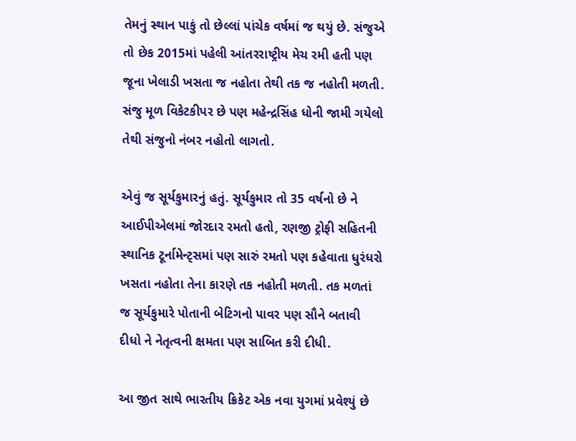તેમનું સ્થાન પાકું તો છેલ્લાં પાંચેક વર્ષમાં જ થયું છે. સંજુએ તો છેક 2015માં પહેલી આંતરરાષ્ટ્રીય મેચ રમી હતી પણ જૂના ખેલાડી ખસતા જ નહોતા તેથી તક જ નહોતી મળતી. સંજુ મૂળ વિકેટકીપર છે પણ મહેન્દ્રસિંહ ધોની જામી ગયેલો તેથી સંજુનો નંબર નહોતો લાગતો.

એવું જ સૂર્યકુમારનું હતું. સૂર્યકુમાર તો 35 વર્ષનો છે ને આઈપીએલમાં જોરદાર રમતો હતો, રણજી ટ્રોફી સહિતની સ્થાનિક ટૂર્નામેન્ટ્સમાં પણ સારું રમતો પણ કહેવાતા ધુરંધરો ખસતા નહોતા તેના કારણે તક નહોતી મળતી. તક મળતાં જ સૂર્યકુમારે પોતાની બેટિગનો પાવર પણ સૌને બતાવી દીધો ને નેતૃત્વની ક્ષમતા પણ સાબિત કરી દીધી.

આ જીત સાથે ભારતીય ક્રિકેટ એક નવા યુગમાં પ્રવેશ્યું છે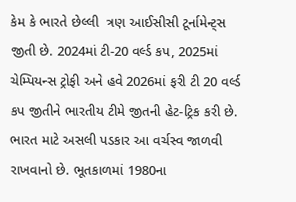કેમ કે ભારતે છેલ્લી  ત્રણ આઈસીસી ટૂર્નામેન્ટ્સ જીતી છે. 2024માં ટી-20 વર્લ્ડ કપ, 2025માં ચેમ્પિયન્સ ટ્રોફી અને હવે 2026માં ફરી ટી 20 વર્લ્ડ કપ જીતીને ભારતીય ટીમે જીતની હેટ-ટ્રિક કરી છે. ભારત માટે અસલી પડકાર આ વર્ચસ્વ જાળવી રાખવાનો છે. ભૂતકાળમાં 1980ના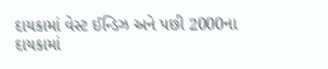દાયકામાં વેસ્ટ ઈન્ડિઝ અને પછી 2000ના દાયકામાં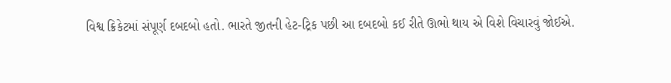વિશ્વ ક્રિકેટમાં સંપૂર્ણ દબદબો હતો. ભારતે જીતની હેટ-ટ્રિક પછી આ દબદબો કઈ રીતે ઊભો થાય એ વિશે વિચારવું જોઈએ.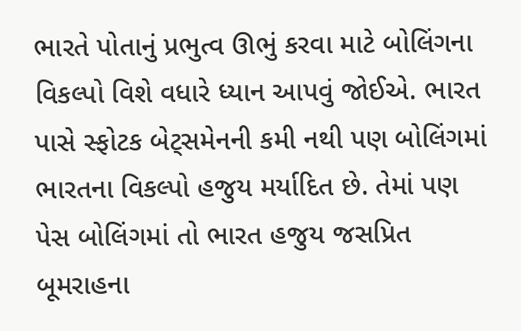ભારતે પોતાનું પ્રભુત્વ ઊભું કરવા માટે બોલિંગના વિકલ્પો વિશે વધારે ધ્યાન આપવું જોઈએ. ભારત પાસે સ્ફોટક બેટ્સમેનની કમી નથી પણ બોલિંગમાં ભારતના વિકલ્પો હજુય મર્યાદિત છે. તેમાં પણ પેસ બોલિંગમાં તો ભારત હજુય જસપ્રિત બૂમરાહના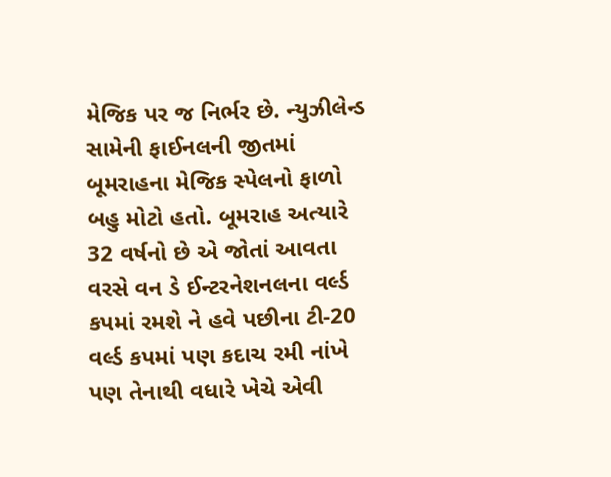મેજિક પર જ નિર્ભર છે. ન્યુઝીલેન્ડ સામેની ફાઈનલની જીતમાં બૂમરાહના મેજિક સ્પેલનો ફાળો બહુ મોટો હતો. બૂમરાહ અત્યારે 32 વર્ષનો છે એ જોતાં આવતા વરસે વન ડે ઈન્ટરનેશનલના વર્લ્ડ કપમાં રમશે ને હવે પછીના ટી-20 વર્લ્ડ કપમાં પણ કદાચ રમી નાંખે પણ તેનાથી વધારે ખેચે એવી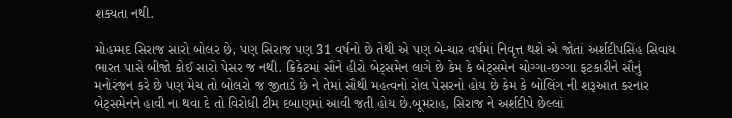શક્યતા નથી.

મોહમ્મદ સિરાજ સારો બોલર છે, પણ સિરાજ પણ 31 વર્ષનો છે તેથી એ પણ બે-ચાર વર્ષમાં નિવૃત્ત થશે એ જોતાં અર્શદીપસિંહ સિવાય ભારત પાસે બીજો કોઈ સારો પેસર જ નથી. ક્રિકેટમાં સૌને હીરો બેટ્સમેન લાગે છે કેમ કે બેટ્સમેન ચોગ્ગા-છગ્ગા ફટકારીને સૌનું મનોરંજન કરે છે પણ મેચ તો બોલરો જ જીતાડે છે ને તેમાં સૌથી મહત્વનો રોલ પેસરનો હોય છે કેમ કે બોલિંગ ની શરૂઆત કરનાર બેટ્સમેનને હાવી ના થવા દે તો વિરોધી ટીમ દબાણમાં આવી જતી હોય છે.બૂમરાહ, સિરાજ ને અર્શદીપે છેલ્લાં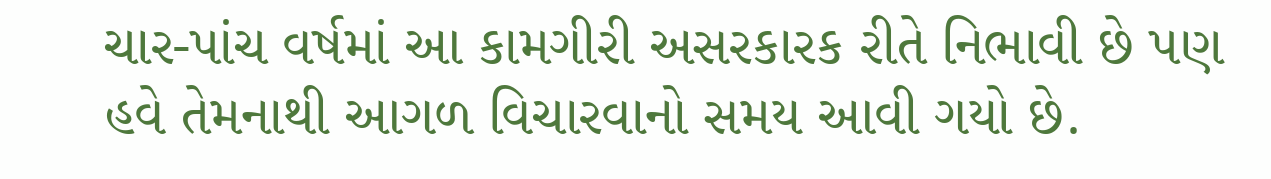ચાર-પાંચ વર્ષમાં આ કામગીરી અસરકારક રીતે નિભાવી છે પણ હવે તેમનાથી આગળ વિચારવાનો સમય આવી ગયો છે.